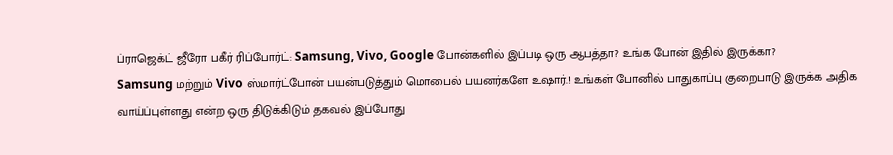ப்ராஜெக்ட் ஜீரோ பகீர் ரிப்போர்ட்: Samsung, Vivo, Google போன்களில் இப்படி ஒரு ஆபத்தா? உங்க போன் இதில் இருக்கா?
Samsung மற்றும் Vivo ஸ்மார்ட்போன் பயன்படுத்தும் மொபைல் பயனர்களே உஷார்.! உங்கள் போனில் பாதுகாப்பு குறைபாடு இருக்க அதிக வாய்ப்புள்ளது என்ற ஒரு திடுக்கிடும் தகவல் இப்போது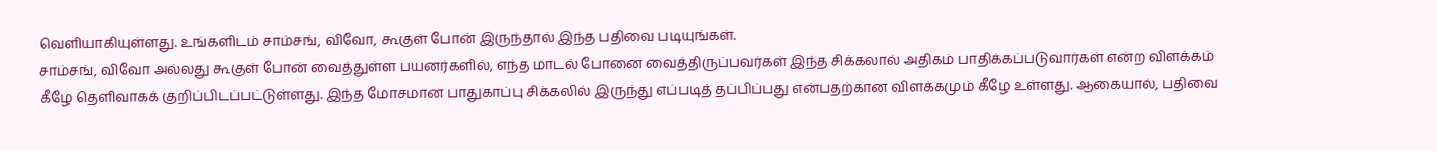வெளியாகியுள்ளது. உங்களிடம் சாம்சங், விவோ, கூகுள் போன் இருந்தால் இந்த பதிவை படியுங்கள்.
சாம்சங், விவோ அல்லது கூகுள் போன் வைத்துள்ள பயனர்களில், எந்த மாடல் போனை வைத்திருப்பவர்கள் இந்த சிக்கலால் அதிகம் பாதிக்கப்படுவார்கள் என்ற விளக்கம் கீழே தெளிவாகக் குறிப்பிடப்பட்டுள்ளது. இந்த மோசமான பாதுகாப்பு சிக்கலில் இருந்து எப்படித் தப்பிப்பது என்பதற்கான விளக்கமும் கீழே உள்ளது. ஆகையால், பதிவை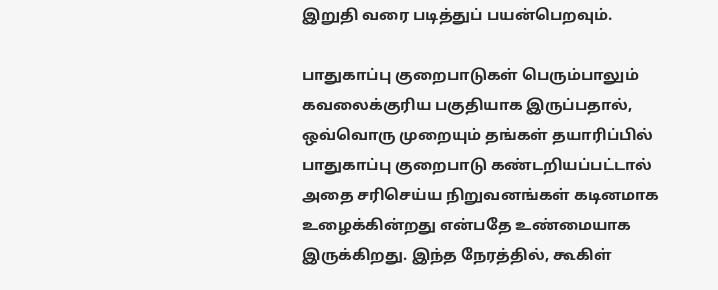இறுதி வரை படித்துப் பயன்பெறவும்.

பாதுகாப்பு குறைபாடுகள் பெரும்பாலும் கவலைக்குரிய பகுதியாக இருப்பதால், ஒவ்வொரு முறையும் தங்கள் தயாரிப்பில் பாதுகாப்பு குறைபாடு கண்டறியப்பட்டால் அதை சரிசெய்ய நிறுவனங்கள் கடினமாக உழைக்கின்றது என்பதே உண்மையாக இருக்கிறது. இந்த நேரத்தில், கூகிள்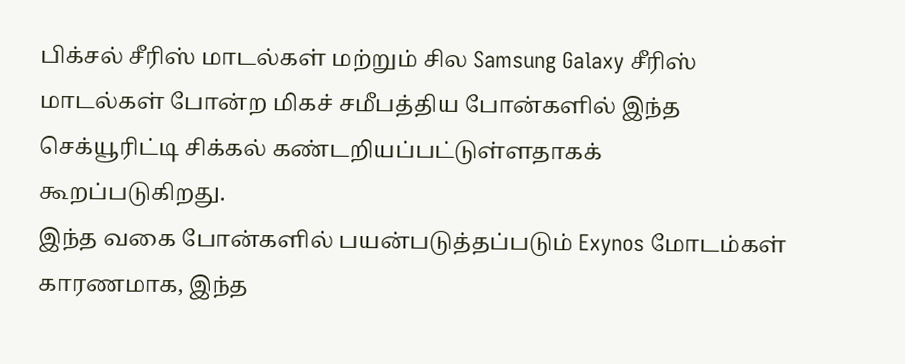பிக்சல் சீரிஸ் மாடல்கள் மற்றும் சில Samsung Galaxy சீரிஸ் மாடல்கள் போன்ற மிகச் சமீபத்திய போன்களில் இந்த செக்யூரிட்டி சிக்கல் கண்டறியப்பட்டுள்ளதாகக் கூறப்படுகிறது.
இந்த வகை போன்களில் பயன்படுத்தப்படும் Exynos மோடம்கள் காரணமாக, இந்த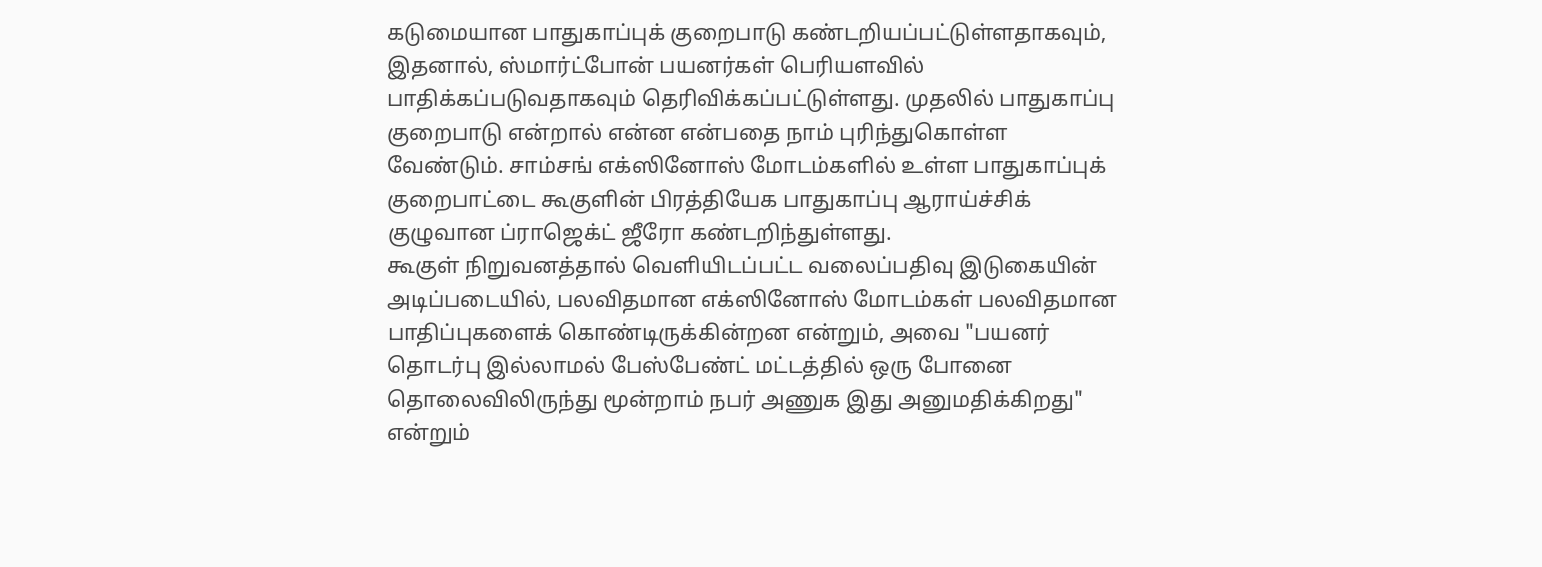கடுமையான பாதுகாப்புக் குறைபாடு கண்டறியப்பட்டுள்ளதாகவும், இதனால், ஸ்மார்ட்போன் பயனர்கள் பெரியளவில் பாதிக்கப்படுவதாகவும் தெரிவிக்கப்பட்டுள்ளது. முதலில் பாதுகாப்பு குறைபாடு என்றால் என்ன என்பதை நாம் புரிந்துகொள்ள வேண்டும். சாம்சங் எக்ஸினோஸ் மோடம்களில் உள்ள பாதுகாப்புக் குறைபாட்டை கூகுளின் பிரத்தியேக பாதுகாப்பு ஆராய்ச்சிக் குழுவான ப்ராஜெக்ட் ஜீரோ கண்டறிந்துள்ளது.
கூகுள் நிறுவனத்தால் வெளியிடப்பட்ட வலைப்பதிவு இடுகையின் அடிப்படையில், பலவிதமான எக்ஸினோஸ் மோடம்கள் பலவிதமான பாதிப்புகளைக் கொண்டிருக்கின்றன என்றும், அவை "பயனர் தொடர்பு இல்லாமல் பேஸ்பேண்ட் மட்டத்தில் ஒரு போனை தொலைவிலிருந்து மூன்றாம் நபர் அணுக இது அனுமதிக்கிறது" என்றும்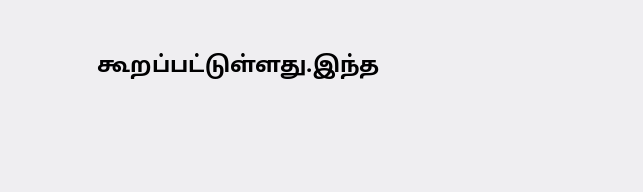கூறப்பட்டுள்ளது.இந்த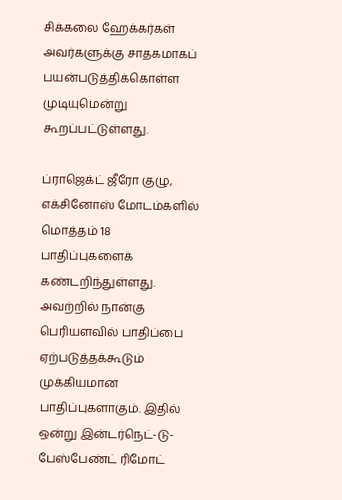சிக்கலை ஹேக்கர்கள் அவர்களுக்கு சாதகமாகப் பயன்படுத்திக்கொள்ள முடியுமென்று கூறப்பட்டுள்ளது.

ப்ராஜெக்ட் ஜீரோ குழு, எக்சினோஸ் மோடம்களில் மொத்தம் 18 பாதிப்புகளைக் கண்டறிந்துள்ளது. அவற்றில் நான்கு பெரியளவில் பாதிப்பை ஏற்படுத்தக்கூடும் முக்கியமான பாதிப்புகளாகும். இதில் ஒன்று இன்டர்நெட்-டு-பேஸ்பேண்ட் ரிமோட்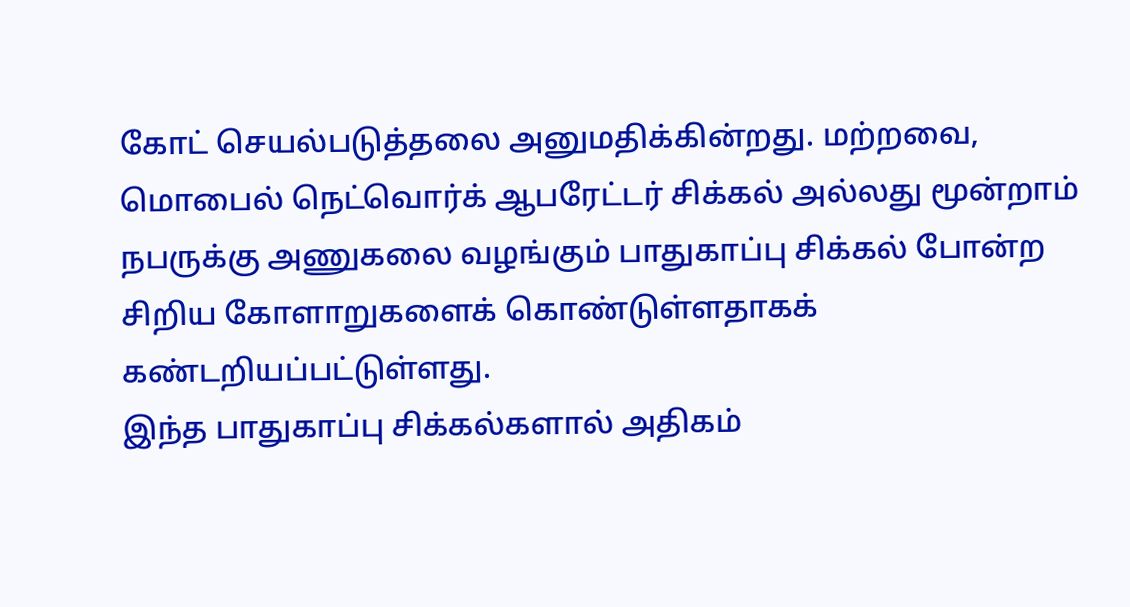கோட் செயல்படுத்தலை அனுமதிக்கின்றது. மற்றவை, மொபைல் நெட்வொர்க் ஆபரேட்டர் சிக்கல் அல்லது மூன்றாம் நபருக்கு அணுகலை வழங்கும் பாதுகாப்பு சிக்கல் போன்ற சிறிய கோளாறுகளைக் கொண்டுள்ளதாகக் கண்டறியப்பட்டுள்ளது.
இந்த பாதுகாப்பு சிக்கல்களால் அதிகம்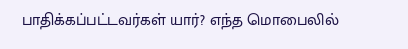பாதிக்கப்பட்டவர்கள் யார்? எந்த மொபைலில்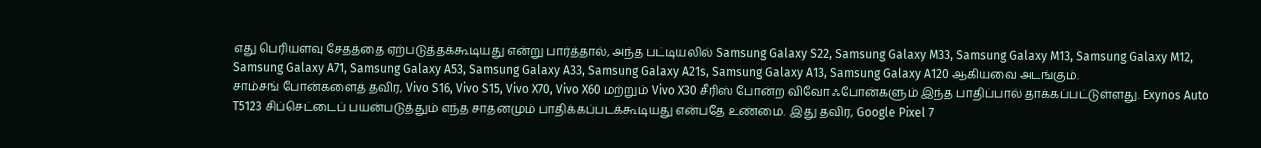எது பெரியளவு சேதத்தை ஏற்படுத்தக்கூடியது என்று பார்த்தால், அந்த பட்டியலில் Samsung Galaxy S22, Samsung Galaxy M33, Samsung Galaxy M13, Samsung Galaxy M12, Samsung Galaxy A71, Samsung Galaxy A53, Samsung Galaxy A33, Samsung Galaxy A21s, Samsung Galaxy A13, Samsung Galaxy A120 ஆகியவை அடங்கும்.
சாம்சங் போன்களைத் தவிர, Vivo S16, Vivo S15, Vivo X70, Vivo X60 மற்றும் Vivo X30 சீரிஸ் போன்ற விவோ ஃபோன்களும் இந்த பாதிப்பால் தாக்கப்பட்டுள்ளது. Exynos Auto T5123 சிப்செட்டைப் பயன்படுத்தும் எந்த சாதனமும் பாதிக்கப்படக்கூடியது என்பதே உண்மை. இது தவிர, Google Pixel 7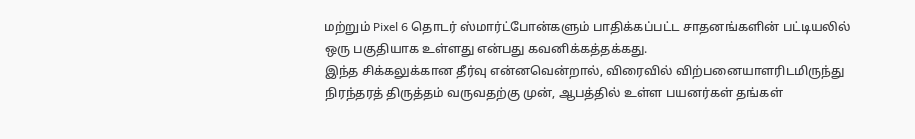மற்றும் Pixel 6 தொடர் ஸ்மார்ட்போன்களும் பாதிக்கப்பட்ட சாதனங்களின் பட்டியலில் ஒரு பகுதியாக உள்ளது என்பது கவனிக்கத்தக்கது.
இந்த சிக்கலுக்கான தீர்வு என்னவென்றால், விரைவில் விற்பனையாளரிடமிருந்து நிரந்தரத் திருத்தம் வருவதற்கு முன், ஆபத்தில் உள்ள பயனர்கள் தங்கள்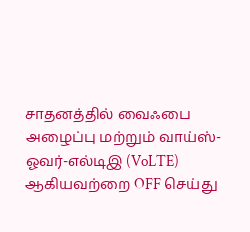சாதனத்தில் வைஃபை அழைப்பு மற்றும் வாய்ஸ்-ஓவர்-எல்டிஇ (VoLTE) ஆகியவற்றை OFF செய்து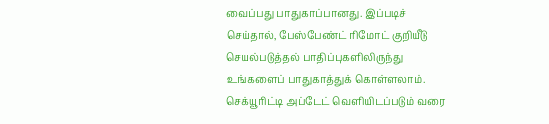வைப்பது பாதுகாப்பானது. இப்படிச் செய்தால், பேஸ்பேண்ட் ரிமோட் குறியீடு செயல்படுத்தல் பாதிப்புகளிலிருந்து உங்களைப் பாதுகாத்துக் கொள்ளலாம். செக்யூரிட்டி அப்டேட் வெளியிடப்படும் வரை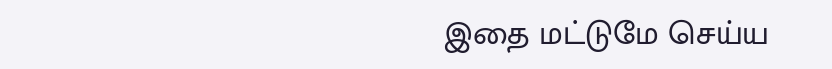இதை மட்டுமே செய்ய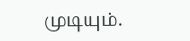முடியும்.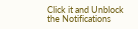Click it and Unblock the Notifications